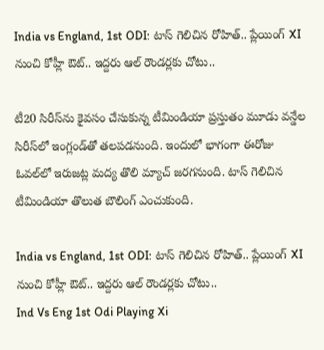India vs England, 1st ODI: టాస్ గెలిచిన రోహిత్.. ప్లేయింగ్ XI నుంచి కోహ్లీ ఔట్.. ఇద్దరు ఆల్‌ రౌండర్లకు చోటు..

టీ20 సిరీస్‌ను కైవసం చేసుకున్న టీమిండియా ప్రస్తుతం మూడు వన్డేల సిరీస్‌లో ఇంగ్లండ్‌తో తలపడనుంది. ఇందులో భాగంగా ఈరోజు ఓవల్‌లో ఇరుజట్ల మద్య తొలి మ్యాచ్‌ జరగనుంది. టాస్ గెలిచిన టీమిండియా తొలుత బౌలింగ్ ఎంచుకుంది.

India vs England, 1st ODI: టాస్ గెలిచిన రోహిత్.. ప్లేయింగ్ XI నుంచి కోహ్లీ ఔట్.. ఇద్దరు ఆల్‌ రౌండర్లకు చోటు..
Ind Vs Eng 1st Odi Playing Xi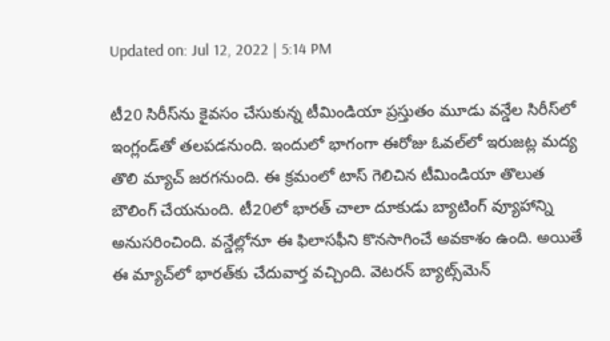Updated on: Jul 12, 2022 | 5:14 PM

టీ20 సిరీస్‌ను కైవసం చేసుకున్న టీమిండియా ప్రస్తుతం మూడు వన్డేల సిరీస్‌లో ఇంగ్లండ్‌తో తలపడనుంది. ఇందులో భాగంగా ఈరోజు ఓవల్‌లో ఇరుజట్ల మద్య తొలి మ్యాచ్‌ జరగనుంది. ఈ క్రమంలో టాస్ గెలిచిన టీమిండియా తొలుత బౌలింగ్ చేయనుంది. టీ20లో భారత్ చాలా దూకుడు బ్యాటింగ్ వ్యూహాన్ని అనుసరించింది. వన్డేల్లోనూ ఈ ఫిలాసఫీని కొనసాగించే అవకాశం ఉంది. అయితే ఈ మ్యాచ్‌లో భారత్‌కు చేదువార్త వచ్చింది. వెటరన్ బ్యాట్స్‌మెన్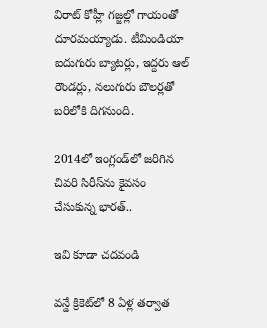విరాట్ కోహ్లీ గజ్జల్లో గాయంతో దూరమయ్యాడు. టీమిండియా ఐదుగురు బ్యాటర్లు, ఇద్దరు ఆల్ రౌండర్లు, నలుగురు బౌలర్లతో బరిలోకి దిగనుంది.

2014లో ఇంగ్లండ్‌లో జరిగిన చివరి సిరీస్‌ను కైవసం చేసుకున్న భారత్..

ఇవి కూడా చదవండి

వన్డే క్రికెట్‌లో 8 ఏళ్ల తర్వాత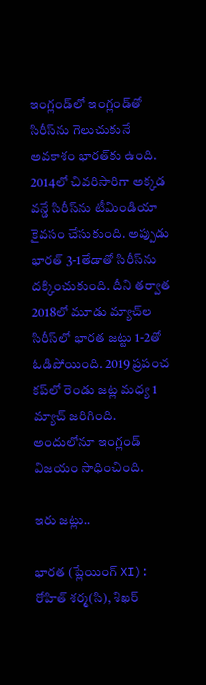ఇంగ్లండ్‌లో ఇంగ్లండ్‌తో సిరీస్‌ను గెలుచుకునే అవకాశం భారత్‌కు ఉంది. 2014లో చివరిసారిగా అక్కడ వన్డే సిరీస్‌ను టీమిండియా కైవసం చేసుకుంది. అప్పుడు భారత్ 3-1తేడాతో సిరీస్‌ను దక్కించుకుంది. దీని తర్వాత 2018లో మూడు మ్యాచ్‌ల సిరీస్‌లో భారత జట్టు 1-2తో ఓడిపోయింది. 2019 ప్రపంచ కప్‌లో రెండు జట్ల మధ్య 1 మ్యాచ్ జరిగింది. అందులోనూ ఇంగ్లండ్‌ విజయం సాధించింది.

ఇరు జట్లు..

భారత (ప్లేయింగ్ XI): రోహిత్ శర్మ(సి), శిఖర్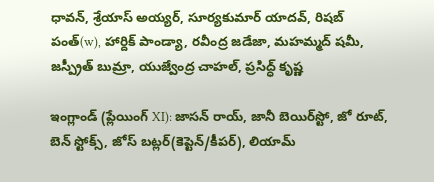ధావన్, శ్రేయాస్ అయ్యర్, సూర్యకుమార్ యాదవ్, రిషబ్ పంత్(w), హార్దిక్ పాండ్యా, రవీంద్ర జడేజా, మహమ్మద్ షమీ, జస్ప్రీత్ బుమ్రా, యుజ్వేంద్ర చాహల్, ప్రసిద్ధ్ కృష్ణ

ఇంగ్లాండ్ (ప్లేయింగ్ XI): జాసన్ రాయ్, జానీ బెయిర్‌స్టో, జో రూట్, బెన్ స్టోక్స్, జోస్ బట్లర్(కెప్టెన్/కీపర్), లియామ్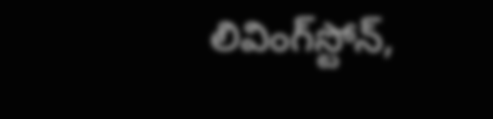లివింగ్‌స్టోన్,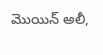మొయిన్ అలీ,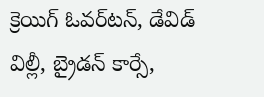క్రెయిగ్ ఓవర్‌టన్, డేవిడ్ విల్లీ, బ్రైడన్ కార్సే,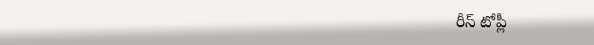రీస్ టోప్లీ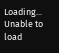Loading...
Unable to load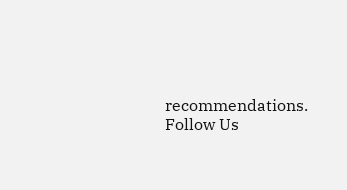recommendations.
Follow Us